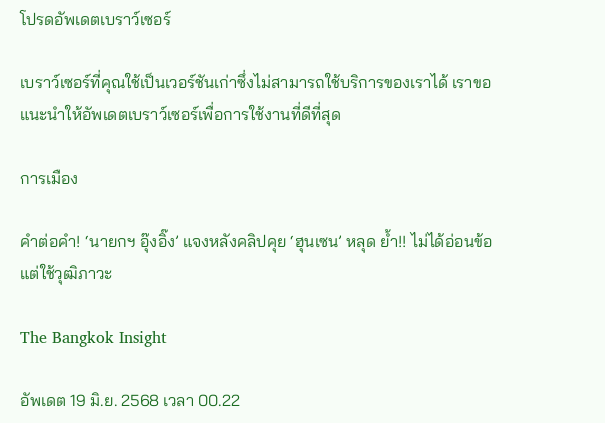โปรดอัพเดตเบราว์เซอร์

เบราว์เซอร์ที่คุณใช้เป็นเวอร์ชันเก่าซึ่งไม่สามารถใช้บริการของเราได้ เราขอแนะนำให้อัพเดตเบราว์เซอร์เพื่อการใช้งานที่ดีที่สุด

การเมือง

คำต่อคำ! ‘นายกฯ อุ๊งอิ๊ง’ แจงหลังคลิปคุย ‘ฮุนเซน’ หลุด ย้ำ!! ไม่ได้อ่อนข้อ แต่ใช้วุฒิภาวะ

The Bangkok Insight

อัพเดต 19 มิ.ย. 2568 เวลา 00.22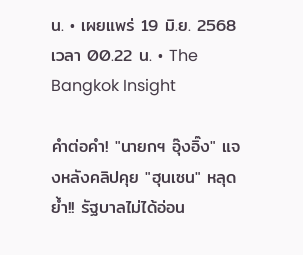น. • เผยแพร่ 19 มิ.ย. 2568 เวลา 00.22 น. • The Bangkok Insight

คำต่อคำ! "นายกฯ อุ๊งอิ๊ง" แจงหลังคลิปคุย "ฮุนเซน" หลุด ย้ำ!! รัฐบาลไม่ได้อ่อน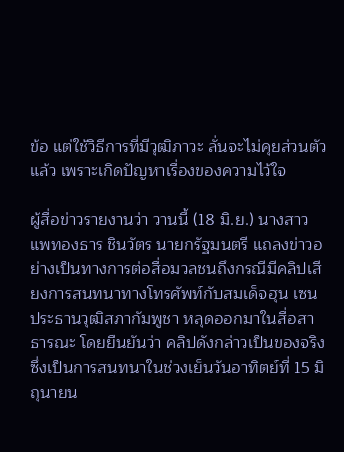ข้อ แต่ใช้วิธีการที่มีวุฒิภาวะ ลั่นจะไม่คุยส่วนตัวแล้ว เพราะเกิดปัญหาเรื่องของความไว้ใจ

ผู้สื่อข่าวรายงานว่า วานนี้ (18 มิ.ย.) นางสาวแพทองธาร ชินวัตร นายกรัฐมนตรี แถลงข่าวอย่างเป็นทางการต่อสื่อมวลชนถึงกรณีมีคลิปเสียงการสนทนาทางโทรศัพท์กับสมเด็จฮุน เซน ประธานวุฒิสภากัมพูชา หลุดออกมาในสื่อสาธารณะ โดยยืนยันว่า คลิปดังกล่าวเป็นของจริง ซึ่งเป็นการสนทนาในช่วงเย็นวันอาทิตย์ที่ 15 มิถุนายน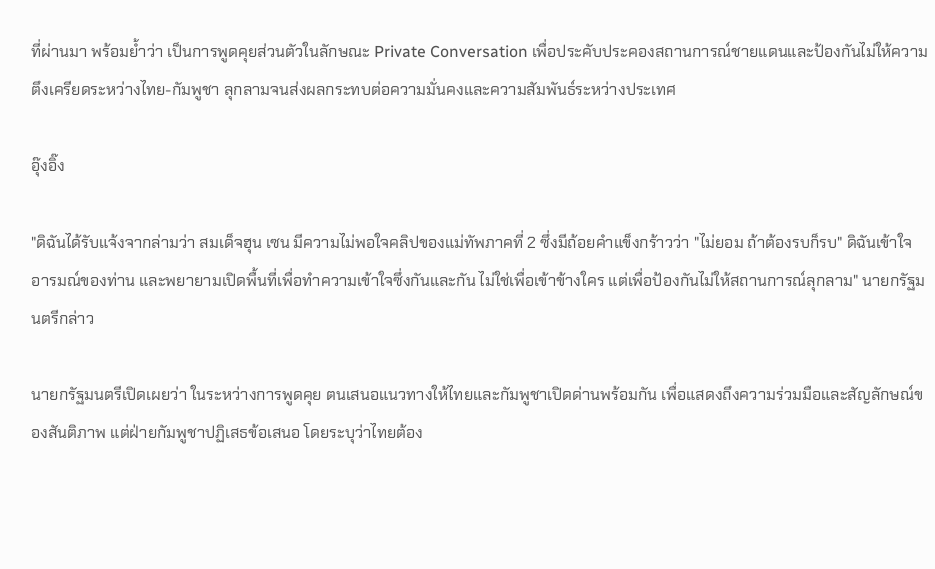ที่ผ่านมา พร้อมย้ำว่า เป็นการพูดคุยส่วนตัวในลักษณะ Private Conversation เพื่อประคับประคองสถานการณ์ชายแดนและป้องกันไม่ให้ความตึงเครียดระหว่างไทย-กัมพูชา ลุกลามจนส่งผลกระทบต่อความมั่นคงและความสัมพันธ์ระหว่างประเทศ

อุ๊งอิ๊ง

"ดิฉันได้รับแจ้งจากล่ามว่า สมเด็จฮุน เซน มีความไม่พอใจคลิปของแม่ทัพภาคที่ 2 ซึ่งมีถ้อยคำแข็งกร้าวว่า "ไม่ยอม ถ้าต้องรบก็รบ" ดิฉันเข้าใจอารมณ์ของท่าน และพยายามเปิดพื้นที่เพื่อทำความเข้าใจซึ่งกันและกัน ไม่ใช่เพื่อเข้าข้างใคร แต่เพื่อป้องกันไม่ให้สถานการณ์ลุกลาม" นายกรัฐมนตรีกล่าว

นายกรัฐมนตรีเปิดเผยว่า ในระหว่างการพูดคุย ตนเสนอแนวทางให้ไทยและกัมพูชาเปิดด่านพร้อมกัน เพื่อแสดงถึงความร่วมมือและสัญลักษณ์ของสันติภาพ แต่ฝ่ายกัมพูชาปฏิเสธข้อเสนอ โดยระบุว่าไทยต้อง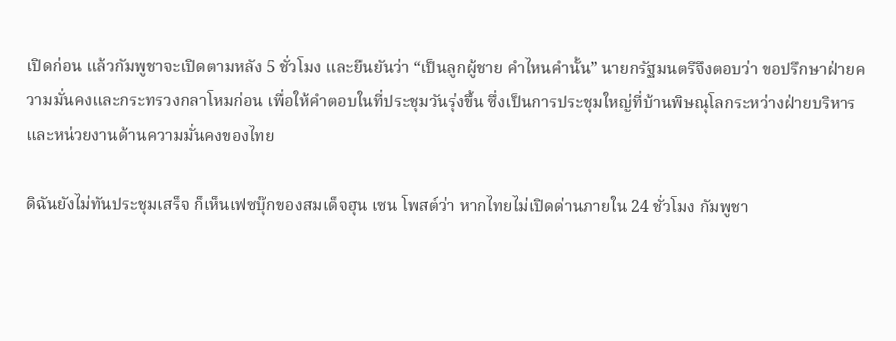เปิดก่อน แล้วกัมพูชาจะเปิดตามหลัง 5 ชั่วโมง และยืนยันว่า “เป็นลูกผู้ชาย คำไหนคำนั้น” นายกรัฐมนตรีจึงตอบว่า ขอปรึกษาฝ่ายความมั่นคงและกระทรวงกลาโหมก่อน เพื่อให้คำตอบในที่ประชุมวันรุ่งขึ้น ซึ่งเป็นการประชุมใหญ่ที่บ้านพิษณุโลกระหว่างฝ่ายบริหารและหน่วยงานด้านความมั่นคงของไทย

ดิฉันยังไม่ทันประชุมเสร็จ ก็เห็นเฟซบุ๊กของสมเด็จฮุน เซน โพสต์ว่า หากไทยไม่เปิดด่านภายใน 24 ชั่วโมง กัมพูชา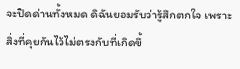จะปิดด่านทั้งหมด ดิฉันยอมรับว่ารู้สึกตกใจ เพราะสิ่งที่คุยกันไว้ไม่ตรงกับที่เกิดขึ้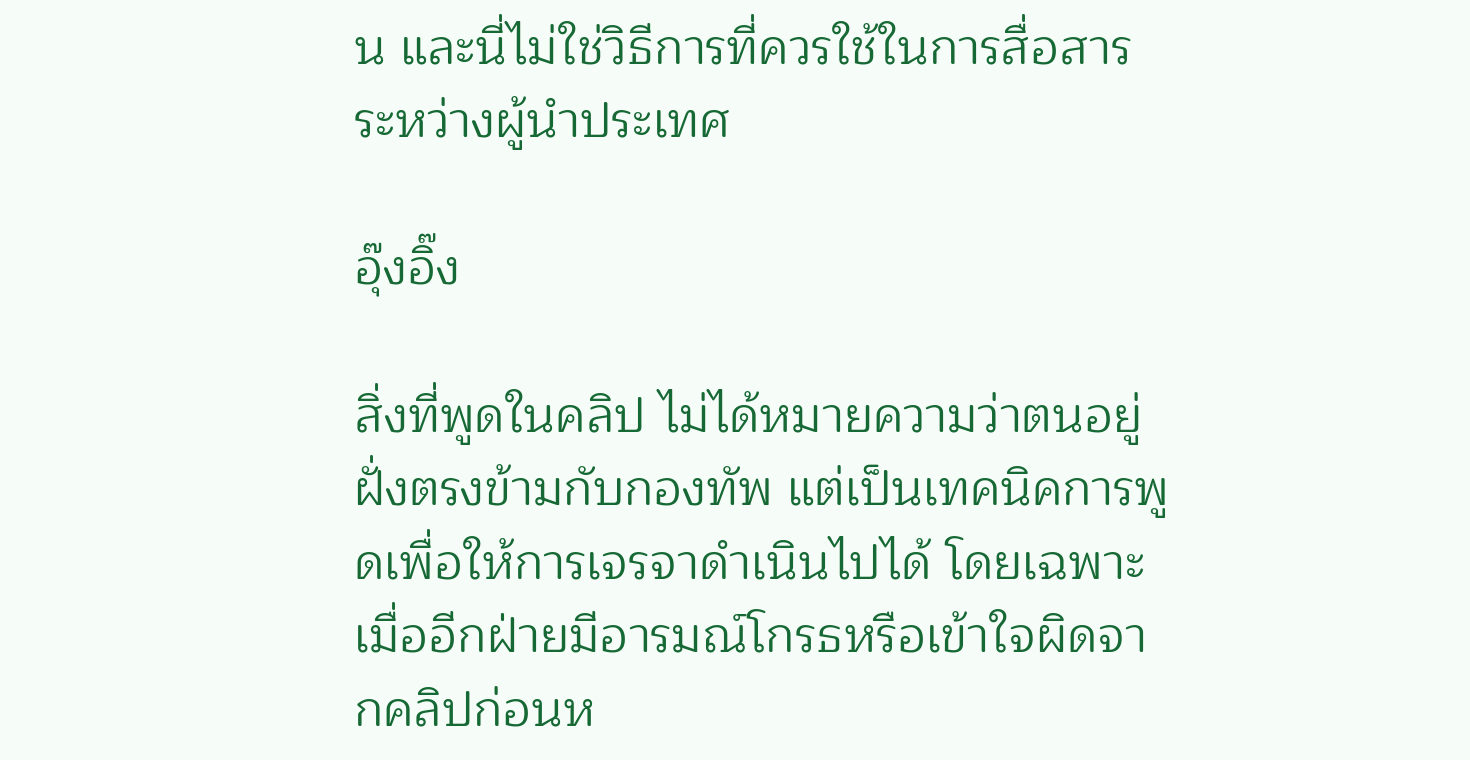น และนี่ไม่ใช่วิธีการที่ควรใช้ในการสื่อสารระหว่างผู้นำประเทศ

อุ๊งอิ๊ง

สิ่งที่พูดในคลิป ไม่ได้หมายความว่าตนอยู่ฝั่งตรงข้ามกับกองทัพ แต่เป็นเทคนิคการพูดเพื่อให้การเจรจาดำเนินไปได้ โดยเฉพาะเมื่ออีกฝ่ายมีอารมณ์โกรธหรือเข้าใจผิดจากคลิปก่อนห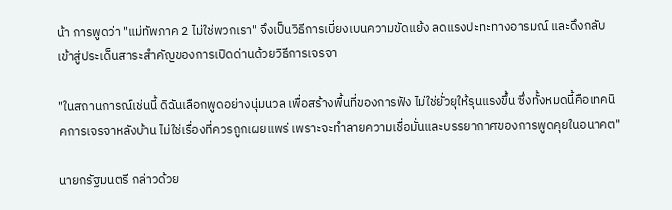น้า การพูดว่า "แม่ทัพภาค 2 ไม่ใช่พวกเรา" จึงเป็นวิธีการเบี่ยงเบนความขัดแย้ง ลดแรงปะทะทางอารมณ์ และดึงกลับเข้าสู่ประเด็นสาระสำคัญของการเปิดด่านด้วยวิธีการเจรจา

"ในสถานการณ์เช่นนี้ ดิฉันเลือกพูดอย่างนุ่มนวล เพื่อสร้างพื้นที่ของการฟัง ไม่ใช่ยั่วยุให้รุนแรงขึ้น ซึ่งทั้งหมดนี้คือเทคนิคการเจรจาหลังบ้าน ไม่ใช่เรื่องที่ควรถูกเผยแพร่ เพราะจะทำลายความเชื่อมั่นและบรรยากาศของการพูดคุยในอนาคต"

นายกรัฐมนตรี กล่าวด้วย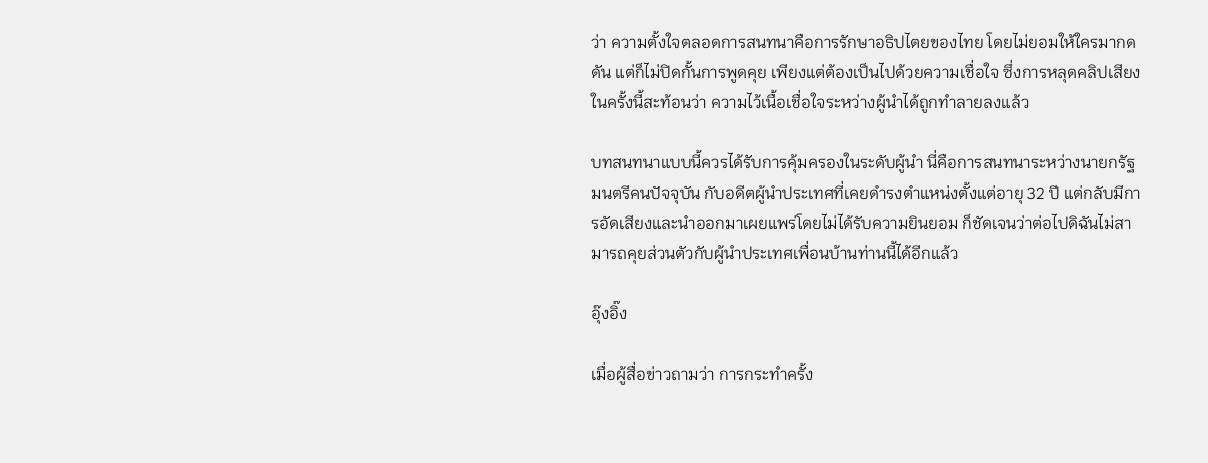ว่า ความตั้งใจตลอดการสนทนาคือการรักษาอธิปไตยของไทย โดยไม่ยอมให้ใครมากดดัน แต่ก็ไม่ปิดกั้นการพูดคุย เพียงแต่ต้องเป็นไปด้วยความเชื่อใจ ซึ่งการหลุดคลิปเสียงในครั้งนี้สะท้อนว่า ความไว้เนื้อเชื่อใจระหว่างผู้นำได้ถูกทำลายลงแล้ว

บทสนทนาแบบนี้ควรได้รับการคุ้มครองในระดับผู้นำ นี่คือการสนทนาระหว่างนายกรัฐมนตรีคนปัจจุบัน กับอดีตผู้นำประเทศที่เคยดำรงตำแหน่งตั้งแต่อายุ 32 ปี แต่กลับมีการอัดเสียงและนำออกมาเผยแพร่โดยไม่ได้รับความยินยอม ก็ชัดเจนว่าต่อไปดิฉันไม่สามารถคุยส่วนตัวกับผู้นำประเทศเพื่อนบ้านท่านนี้ได้อีกแล้ว

อุ๊งอิ๊ง

เมื่อผู้สื่อข่าวถามว่า การกระทำครั้ง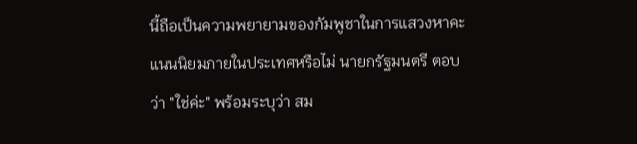นี้ถือเป็นความพยายามของกัมพูชาในการแสวงหาคะแนนนิยมภายในประเทศหรือไม่ นายกรัฐมนตรี ตอบว่า "ใช่ค่ะ" พร้อมระบุว่า สม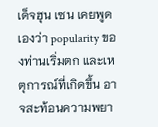เด็จฮุน เซน เคยพูดเองว่า popularity ของท่านเริ่มตก และเหตุการณ์ที่เกิดขึ้น อาจสะท้อนความพยา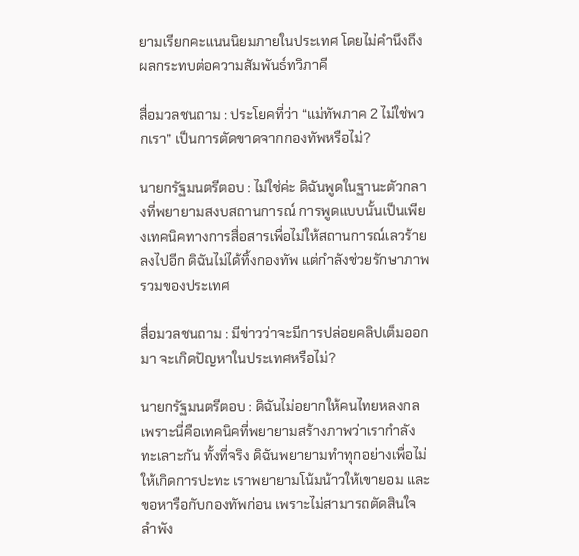ยามเรียกคะแนนนิยมภายในประเทศ โดยไม่คำนึงถึงผลกระทบต่อความสัมพันธ์ทวิภาคี

สื่อมวลชนถาม : ประโยคที่ว่า “แม่ทัพภาค 2 ไม่ใช่พวกเรา” เป็นการตัดขาดจากกองทัพหรือไม่?

นายกรัฐมนตรีตอบ : ไม่ใช่ค่ะ ดิฉันพูดในฐานะตัวกลางที่พยายามสงบสถานการณ์ การพูดแบบนั้นเป็นเพียงเทคนิคทางการสื่อสารเพื่อไม่ให้สถานการณ์เลวร้ายลงไปอีก ดิฉันไม่ได้ทิ้งกองทัพ แต่กำลังช่วยรักษาภาพรวมของประเทศ

สื่อมวลชนถาม : มีข่าวว่าจะมีการปล่อยคลิปเต็มออกมา จะเกิดปัญหาในประเทศหรือไม่?

นายกรัฐมนตรีตอบ : ดิฉันไม่อยากให้คนไทยหลงกล เพราะนี่คือเทคนิคที่พยายามสร้างภาพว่าเรากำลังทะเลาะกัน ทั้งที่จริง ดิฉันพยายามทำทุกอย่างเพื่อไม่ให้เกิดการปะทะ เราพยายามโน้มน้าวให้เขายอม และขอหารือกับกองทัพก่อน เพราะไม่สามารถตัดสินใจลำพัง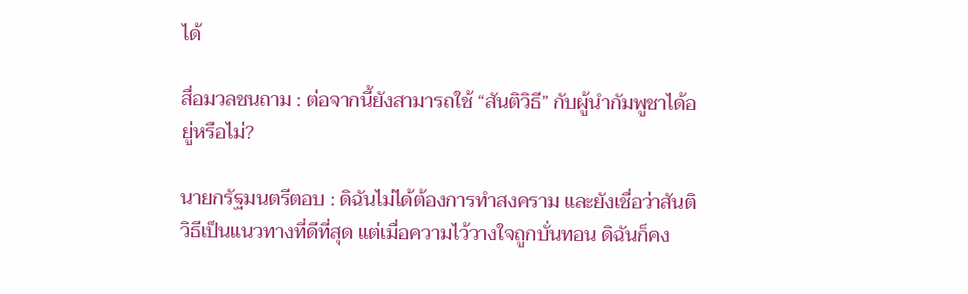ได้

สื่อมวลชนถาม : ต่อจากนี้ยังสามารถใช้ “สันติวิธี” กับผู้นำกัมพูชาได้อยู่หรือไม่?

นายกรัฐมนตรีตอบ : ดิฉันไม่ได้ต้องการทำสงคราม และยังเชื่อว่าสันติวิธีเป็นแนวทางที่ดีที่สุด แต่เมื่อความไว้วางใจถูกบั่นทอน ดิฉันก็คง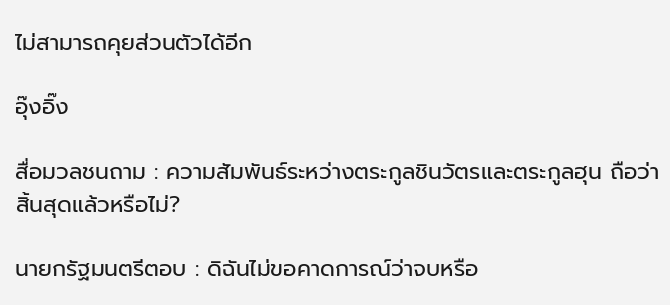ไม่สามารถคุยส่วนตัวได้อีก

อุ๊งอิ๊ง

สื่อมวลชนถาม : ความสัมพันธ์ระหว่างตระกูลชินวัตรและตระกูลฮุน ถือว่าสิ้นสุดแล้วหรือไม่?

นายกรัฐมนตรีตอบ : ดิฉันไม่ขอคาดการณ์ว่าจบหรือ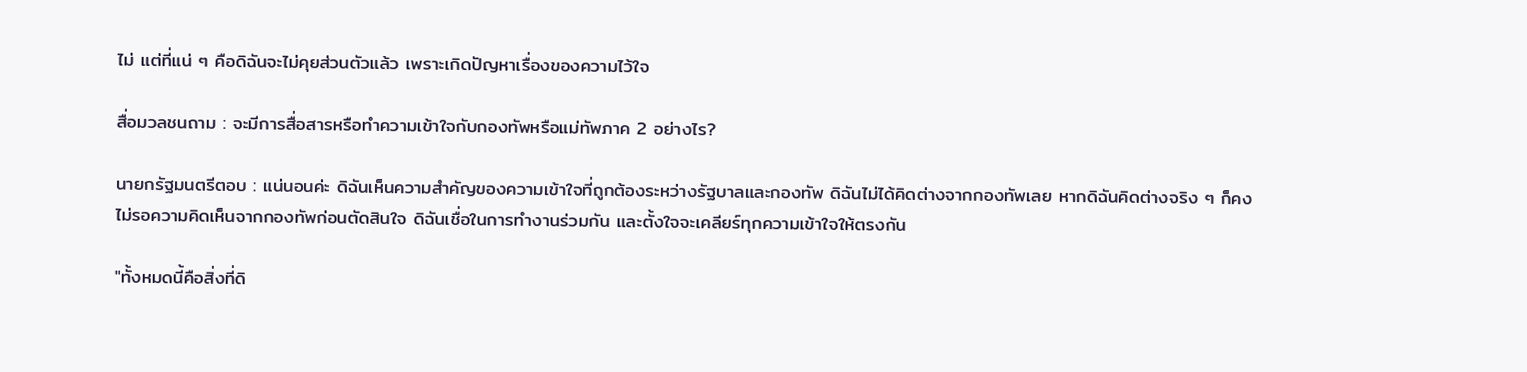ไม่ แต่ที่แน่ ๆ คือดิฉันจะไม่คุยส่วนตัวแล้ว เพราะเกิดปัญหาเรื่องของความไว้ใจ

สื่อมวลชนถาม : จะมีการสื่อสารหรือทำความเข้าใจกับกองทัพหรือแม่ทัพภาค 2 อย่างไร?

นายกรัฐมนตรีตอบ : แน่นอนค่ะ ดิฉันเห็นความสำคัญของความเข้าใจที่ถูกต้องระหว่างรัฐบาลและกองทัพ ดิฉันไม่ได้คิดต่างจากกองทัพเลย หากดิฉันคิดต่างจริง ๆ ก็คงไม่รอความคิดเห็นจากกองทัพก่อนตัดสินใจ ดิฉันเชื่อในการทำงานร่วมกัน และตั้งใจจะเคลียร์ทุกความเข้าใจให้ตรงกัน

"ทั้งหมดนี้คือสิ่งที่ดิ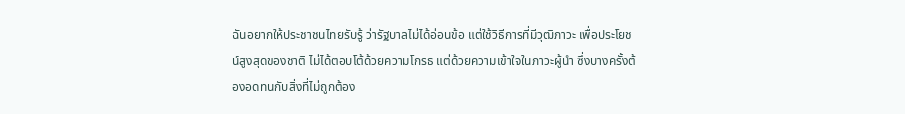ฉันอยากให้ประชาชนไทยรับรู้ ว่ารัฐบาลไม่ได้อ่อนข้อ แต่ใช้วิธีการที่มีวุฒิภาวะ เพื่อประโยชน์สูงสุดของชาติ ไม่ได้ตอบโต้ด้วยความโกรธ แต่ด้วยความเข้าใจในภาวะผู้นำ ซึ่งบางครั้งต้องอดทนกับสิ่งที่ไม่ถูกต้อง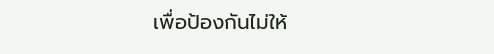เพื่อป้องกันไม่ให้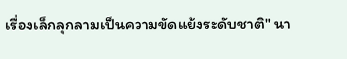เรื่องเล็กลุกลามเป็นความขัดแย้งระดับชาติ" นา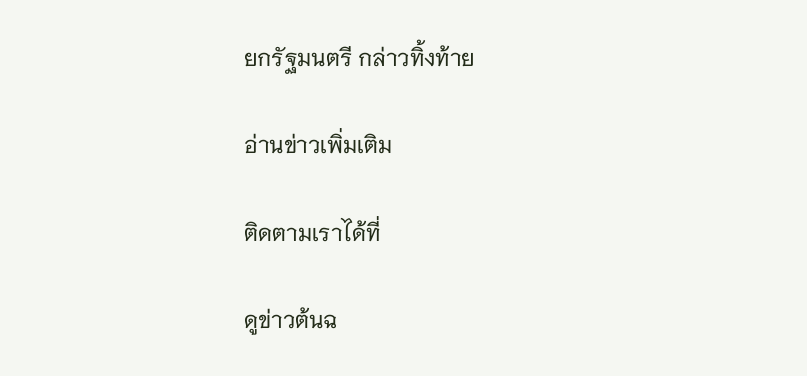ยกรัฐมนตรี กล่าวทิ้งท้าย

อ่านข่าวเพิ่มเติม

ติดตามเราได้ที่

ดูข่าวต้นฉ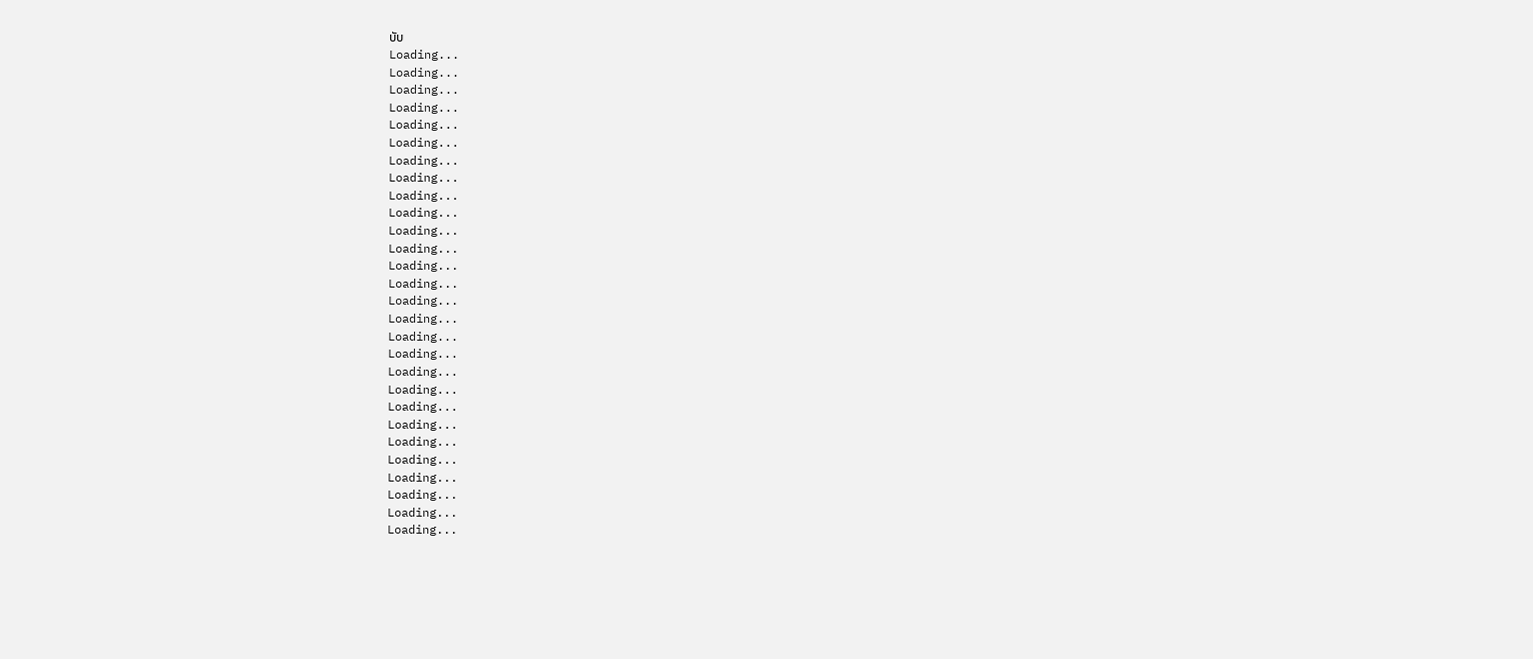บับ
Loading...
Loading...
Loading...
Loading...
Loading...
Loading...
Loading...
Loading...
Loading...
Loading...
Loading...
Loading...
Loading...
Loading...
Loading...
Loading...
Loading...
Loading...
Loading...
Loading...
Loading...
Loading...
Loading...
Loading...
Loading...
Loading...
Loading...
Loading...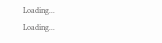Loading...
Loading...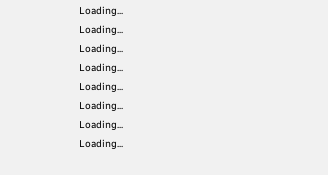Loading...
Loading...
Loading...
Loading...
Loading...
Loading...
Loading...
Loading...